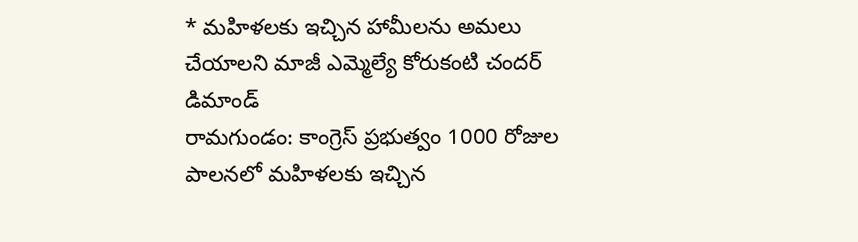* మహిళలకు ఇచ్చిన హామీలను అమలు చేయాలని మాజీ ఎమ్మెల్యే కోరుకంటి చందర్ డిమాండ్
రామగుండం: కాంగ్రెస్ ప్రభుత్వం 1000 రోజుల పాలనలో మహిళలకు ఇచ్చిన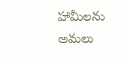హామీలను అమలు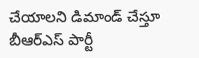చేయాలని డిమాండ్ చేస్తూ బీఆర్ఎస్ పార్టీ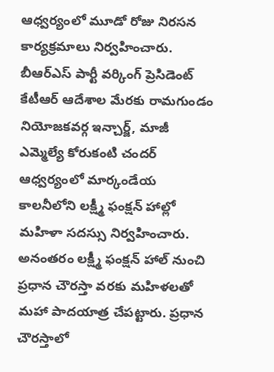ఆధ్వర్యంలో మూడో రోజు నిరసన కార్యక్రమాలు నిర్వహించారు. బీఆర్ఎస్ పార్టీ వర్కింగ్ ప్రెసిడెంట్ కేటీఆర్ ఆదేశాల మేరకు రామగుండం నియోజకవర్గ ఇన్చార్జ్, మాజీ ఎమ్మెల్యే కోరుకంటి చందర్ ఆధ్వర్యంలో మార్కండేయ కాలనీలోని లక్ష్మీ ఫంక్షన్ హాల్లో మహిళా సదస్సు నిర్వహించారు.
అనంతరం లక్ష్మీ ఫంక్షన్ హాల్ నుంచి ప్రధాన చౌరస్తా వరకు మహిళలతో మహా పాదయాత్ర చేపట్టారు. ప్రధాన చౌరస్తాలో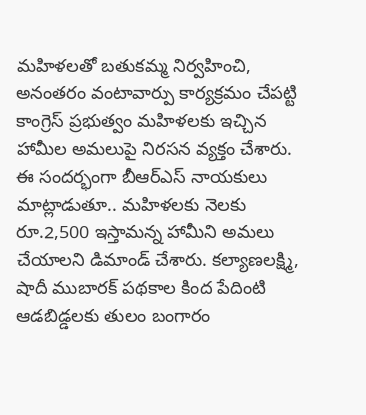మహిళలతో బతుకమ్మ నిర్వహించి, అనంతరం వంటావార్పు కార్యక్రమం చేపట్టి కాంగ్రెస్ ప్రభుత్వం మహిళలకు ఇచ్చిన హామీల అమలుపై నిరసన వ్యక్తం చేశారు.
ఈ సందర్భంగా బీఆర్ఎస్ నాయకులు మాట్లాడుతూ.. మహిళలకు నెలకు రూ.2,500 ఇస్తామన్న హామీని అమలు చేయాలని డిమాండ్ చేశారు. కల్యాణలక్ష్మి, షాదీ ముబారక్ పథకాల కింద పేదింటి ఆడబిడ్డలకు తులం బంగారం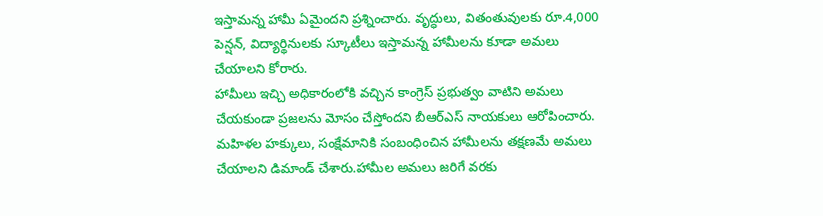ఇస్తామన్న హామీ ఏమైందని ప్రశ్నించారు. వృద్ధులు, వితంతువులకు రూ.4,000 పెన్షన్, విద్యార్థినులకు స్కూటీలు ఇస్తామన్న హామీలను కూడా అమలు చేయాలని కోరారు.
హామీలు ఇచ్చి అధికారంలోకి వచ్చిన కాంగ్రెస్ ప్రభుత్వం వాటిని అమలు చేయకుండా ప్రజలను మోసం చేస్తోందని బీఆర్ఎస్ నాయకులు ఆరోపించారు. మహిళల హక్కులు, సంక్షేమానికి సంబంధించిన హామీలను తక్షణమే అమలు చేయాలని డిమాండ్ చేశారు.హామీల అమలు జరిగే వరకు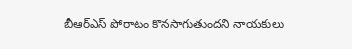బీఆర్ఎస్ పోరాటం కొనసాగుతుందని నాయకులు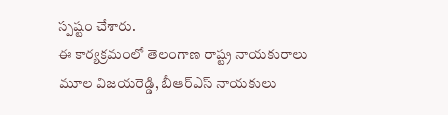స్పష్టం చేశారు.
ఈ కార్యక్రమంలో తెలంగాణ రాష్ట్ర నాయకురాలు మూల విజయరెడ్డి, బీఆర్ఎస్ నాయకులు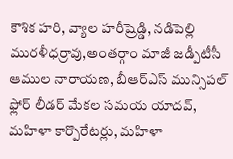కౌశిక హరి, వ్యాల హరీష్రెడ్డి, నడిపెల్లి మురళీధర్రావు,అంతర్గాం మాజీ జడ్పీటీసీ ఆముల నారాయణ, బీఆర్ఎస్ మున్సిపల్ ఫ్లోర్ లీడర్ మేకల సమయ యాదవ్, మహిళా కార్పొరేటర్లు, మహిళా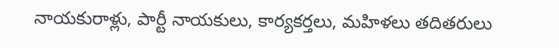నాయకురాళ్లు, పార్టీ నాయకులు, కార్యకర్తలు, మహిళలు తదితరులు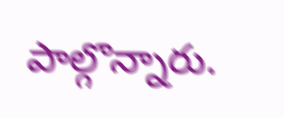పాల్గొన్నారు.